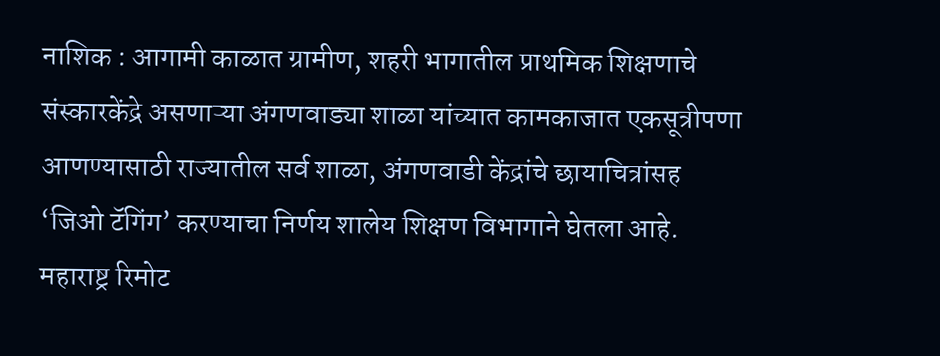नाशिक : आगामी काळात ग्रामीण, शहरी भागातील प्राथमिक शिक्षणाचे संस्कारकेंद्रे असणाऱ्या अंगणवाड्या शाळा यांच्यात कामकाजात एकसूत्रीपणा आणण्यासाठी राज्यातील सर्व शाळा, अंगणवाडी केंद्रांचे छायाचित्रांसह ‘जिओ टॅगिंग’ करण्याचा निर्णय शालेय शिक्षण विभागाने घेतला आहे.
महाराष्ट्र रिमोट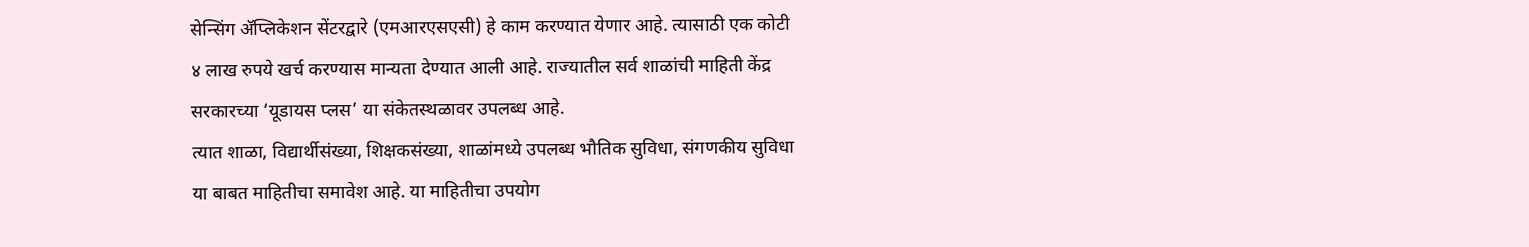सेन्सिंग ॲप्लिकेशन सेंटरद्वारे (एमआरएसएसी) हे काम करण्यात येणार आहे. त्यासाठी एक कोटी ४ लाख रुपये खर्च करण्यास मान्यता देण्यात आली आहे. राज्यातील सर्व शाळांची माहिती केंद्र सरकारच्या ‘यूडायस प्लस’ या संकेतस्थळावर उपलब्ध आहे.
त्यात शाळा, विद्यार्थीसंख्या, शिक्षकसंख्या, शाळांमध्ये उपलब्ध भौतिक सुविधा, संगणकीय सुविधा या बाबत माहितीचा समावेश आहे. या माहितीचा उपयोग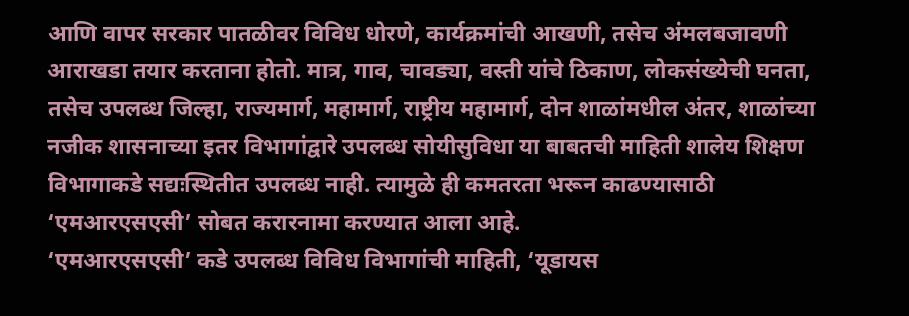आणि वापर सरकार पातळीवर विविध धोरणे, कार्यक्रमांची आखणी, तसेच अंमलबजावणी आराखडा तयार करताना होतो. मात्र, गाव, चावड्या, वस्ती यांचे ठिकाण, लोकसंख्येची घनता, तसेच उपलब्ध जिल्हा, राज्यमार्ग, महामार्ग, राष्ट्रीय महामार्ग, दोन शाळांमधील अंतर, शाळांच्या नजीक शासनाच्या इतर विभागांद्वारे उपलब्ध सोयीसुविधा या बाबतची माहिती शालेय शिक्षण विभागाकडे सद्यःस्थितीत उपलब्ध नाही. त्यामुळे ही कमतरता भरून काढण्यासाठी ‘एमआरएसएसी’ सोबत करारनामा करण्यात आला आहे.
‘एमआरएसएसी’ कडे उपलब्ध विविध विभागांची माहिती, ‘यूडायस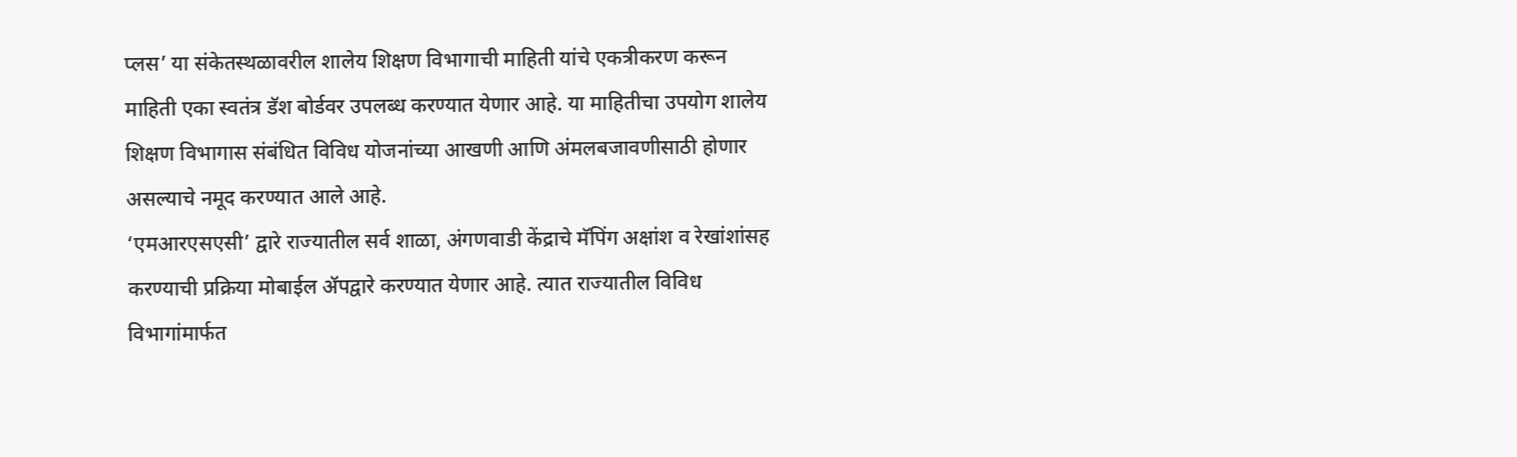प्लस’ या संकेतस्थळावरील शालेय शिक्षण विभागाची माहिती यांचे एकत्रीकरण करून माहिती एका स्वतंत्र डॅश बोर्डवर उपलब्ध करण्यात येणार आहे. या माहितीचा उपयोग शालेय शिक्षण विभागास संबंधित विविध योजनांच्या आखणी आणि अंमलबजावणीसाठी होणार असल्याचे नमूद करण्यात आले आहे.
‘एमआरएसएसी’ द्वारे राज्यातील सर्व शाळा, अंगणवाडी केंद्राचे मॅपिंग अक्षांश व रेखांशांसह करण्याची प्रक्रिया मोबाईल ॲपद्वारे करण्यात येणार आहे. त्यात राज्यातील विविध विभागांमार्फत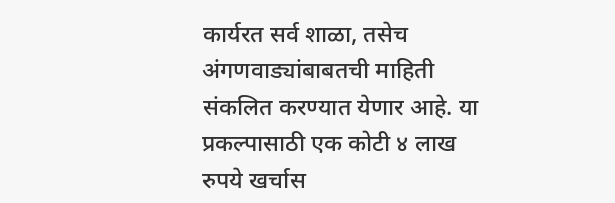कार्यरत सर्व शाळा, तसेच अंगणवाड्यांबाबतची माहिती संकलित करण्यात येणार आहे. या प्रकल्पासाठी एक कोटी ४ लाख रुपये खर्चास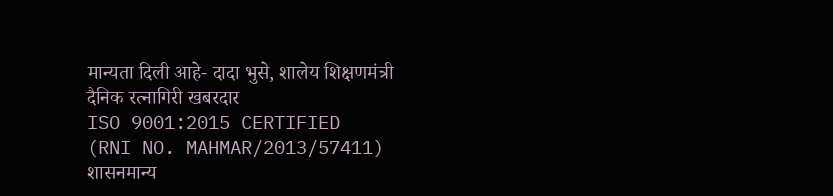मान्यता दिली आहे- दादा भुसे, शालेय शिक्षणमंत्री
दैनिक रत्नागिरी खबरदार
ISO 9001:2015 CERTIFIED
(RNI NO. MAHMAR/2013/57411)
शासनमान्य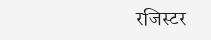रजिस्टर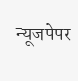न्यूजपेपर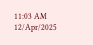11:03 AM 12/Apr/2025